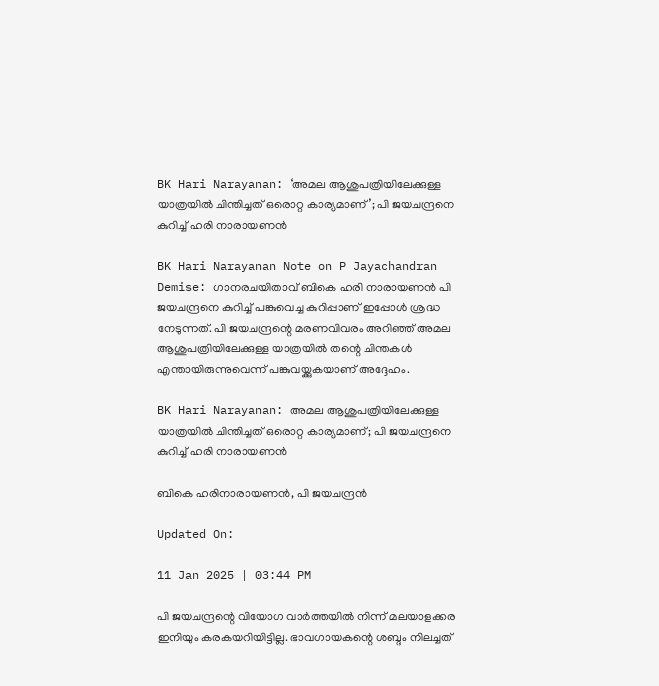BK Hari Narayanan: ‘അമല ആശുപത്രിയിലേക്കുള്ള യാത്രയിൽ ചിന്തിച്ചത് ഒരൊറ്റ കാര്യമാണ്’; പി ജയചന്ദ്രനെ കുറിച്ച് ഹരി നാരായണൻ

BK Hari Narayanan Note on P Jayachandran Demise: ഗാനരചയിതാവ് ബികെ ഹരി നാരായണൻ പി ജയചന്ദ്രനെ കുറിച്ച് പങ്കുവെച്ച കുറിപ്പാണ് ഇപ്പോൾ ശ്രദ്ധ നേടുന്നത്. പി ജയചന്ദ്രന്റെ മരണവിവരം അറിഞ്ഞ് അമല ആശുപത്രിയിലേക്കുള്ള യാത്രയിൽ തന്റെ ചിന്തകൾ എന്തായിരുന്നുവെന്ന് പങ്കുവയ്ക്കുകയാണ് അദ്ദേഹം.

BK Hari Narayanan: അമല ആശുപത്രിയിലേക്കുള്ള യാത്രയിൽ ചിന്തിച്ചത് ഒരൊറ്റ കാര്യമാണ്; പി ജയചന്ദ്രനെ കുറിച്ച് ഹരി നാരായണൻ

ബികെ ഹരിനാരായണൻ, പി ജയചന്ദ്രൻ

Updated On:

11 Jan 2025 | 03:44 PM

പി ജയചന്ദ്രന്റെ വിയോഗ വാർത്തയിൽ നിന്ന് മലയാളക്കര ഇനിയും കരകയറിയിട്ടില്ല. ഭാവഗായകന്റെ ശബ്ദം നിലച്ചത്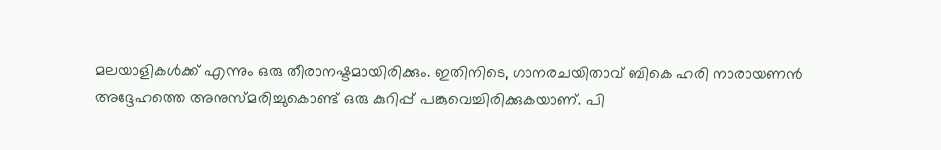മലയാളികൾക്ക് എന്നും ഒരു തീരാനഷ്ടമായിരിക്കും. ഇതിനിടെ, ഗാനരചയിതാവ് ബികെ ഹരി നാരായണൻ അദ്ദേഹത്തെ അനുസ്മരിച്ചുകൊണ്ട് ഒരു കുറിപ്പ് പങ്കുവെച്ചിരിക്കുകയാണ്. പി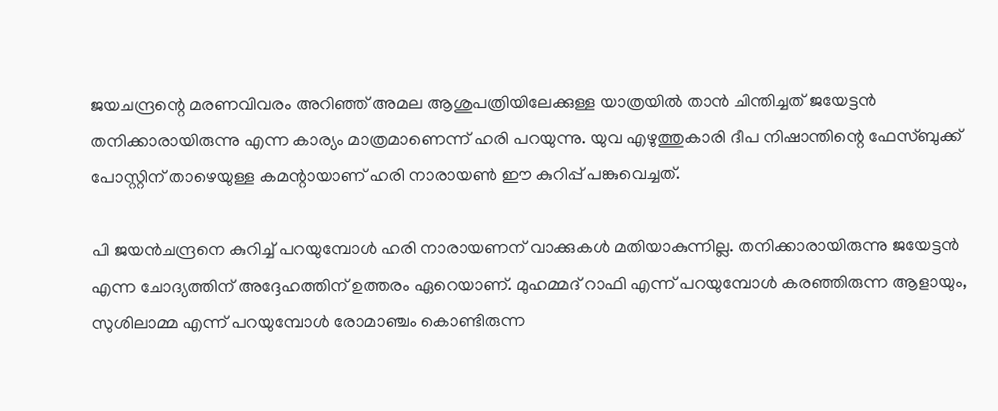ജയചന്ദ്രന്റെ മരണവിവരം അറിഞ്ഞ് അമല ആശുപത്രിയിലേക്കുള്ള യാത്രയിൽ താൻ ചിന്തിച്ചത് ജയേട്ടൻ തനിക്കാരായിരുന്നു എന്ന കാര്യം മാത്രമാണെന്ന് ഹരി പറയുന്നു. യുവ എഴുത്തുകാരി ദീപ നിഷാന്തിന്റെ ഫേസ്ബുക്ക് പോസ്റ്റിന് താഴെയുള്ള കമന്റായാണ് ഹരി നാരായൺ ഈ കുറിപ്പ് പങ്കുവെച്ചത്.

പി ജയൻചന്ദ്രനെ കുറിച്ച് പറയുമ്പോൾ ഹരി നാരായണന് വാക്കുകൾ മതിയാകുന്നില്ല. തനിക്കാരായിരുന്നു ജയേട്ടൻ എന്ന ചോദ്യത്തിന് അദ്ദേഹത്തിന് ഉത്തരം ഏറെയാണ്. മുഹമ്മദ് റാഫി എന്ന് പറയുമ്പോൾ കരഞ്ഞിരുന്ന ആളായും, സുശിലാമ്മ എന്ന് പറയുമ്പോൾ രോമാഞ്ചം കൊണ്ടിരുന്ന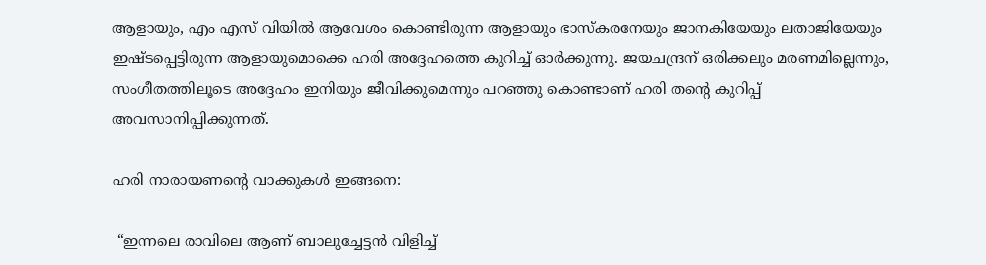ആളായും, എം എസ് വിയിൽ ആവേശം കൊണ്ടിരുന്ന ആളായും ഭാസ്കരനേയും ജാനകിയേയും ലതാജിയേയും ഇഷ്ടപ്പെട്ടിരുന്ന ആളായുമൊക്കെ ഹരി അദ്ദേഹത്തെ കുറിച്ച് ഓർക്കുന്നു. ജയചന്ദ്രന് ഒരിക്കലും മരണമില്ലെന്നും, സംഗീതത്തിലൂടെ അദ്ദേഹം ഇനിയും ജീവിക്കുമെന്നും പറഞ്ഞു കൊണ്ടാണ് ഹരി തന്റെ കുറിപ്പ് അവസാനിപ്പിക്കുന്നത്.

ഹരി നാരായണന്റെ വാക്കുകൾ ഇങ്ങനെ:

 “ഇന്നലെ രാവിലെ ആണ് ബാലുച്ചേട്ടൻ വിളിച്ച്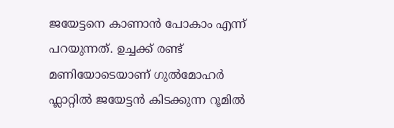ജയേട്ടനെ കാണാൻ പോകാം എന്ന് പറയുന്നത്. ഉച്ചക്ക് രണ്ട് മണിയോടെയാണ് ഗുൽമോഹർ ഫ്ലാറ്റിൽ ജയേട്ടൻ കിടക്കുന്ന റൂമിൽ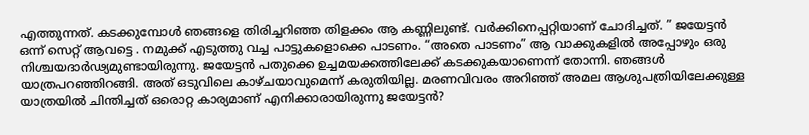എത്തുന്നത്. കടക്കുമ്പോൾ ഞങ്ങളെ തിരിച്ചറിഞ്ഞ തിളക്കം ആ കണ്ണിലുണ്ട്. വർക്കിനെപ്പറ്റിയാണ് ചോദിച്ചത്. ” ജയേട്ടൻ ഒന്ന് സെറ്റ് ആവട്ടെ . നമുക്ക് എടുത്തു വച്ച പാട്ടുകളൊക്കെ പാടണം. “അതെ പാടണം” ആ വാക്കുകളിൽ അപ്പോഴും ഒരു നിശ്ചയദാർഢ്യമുണ്ടായിരുന്നു. ജയേട്ടൻ പതുക്കെ ഉച്ചമയക്കത്തിലേക്ക് കടക്കുകയാണെന്ന് തോന്നി. ഞങ്ങൾ യാത്രപറഞ്ഞിറങ്ങി. അത് ഒടുവിലെ കാഴ്ചയാവുമെന്ന് കരുതിയില്ല. മരണവിവരം അറിഞ്ഞ് അമല ആശുപത്രിയിലേക്കുള്ള യാത്രയിൽ ചിന്തിച്ചത് ഒരൊറ്റ കാര്യമാണ് എനിക്കാരായിരുന്നു ജയേട്ടൻ?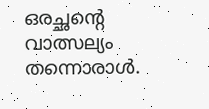ഒരച്ഛൻ്റെ വാത്സല്യം തന്നൊരാൾ.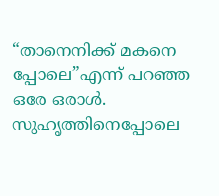“താനെനിക്ക് മകനെ പ്പോലെ”എന്ന് പറഞ്ഞ ഒരേ ഒരാൾ. സുഹൃത്തിനെപ്പോലെ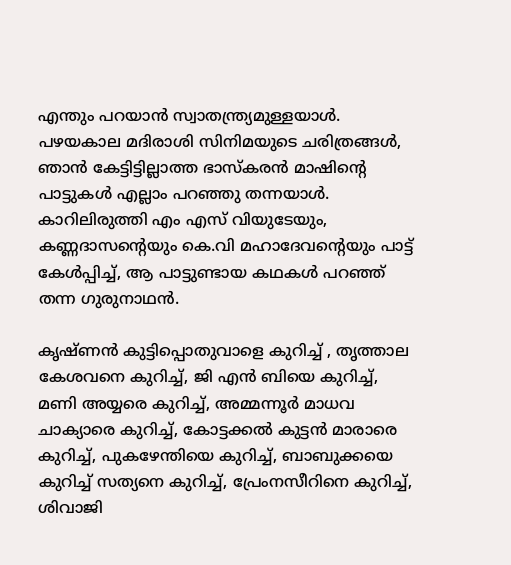എന്തും പറയാൻ സ്വാതന്ത്ര്യമുള്ളയാൾ. പഴയകാല മദിരാശി സിനിമയുടെ ചരിത്രങ്ങൾ, ഞാൻ കേട്ടിട്ടില്ലാത്ത ഭാസ്കരൻ മാഷിന്റെ പാട്ടുകൾ എല്ലാം പറഞ്ഞു തന്നയാൾ. കാറിലിരുത്തി എം എസ് വിയുടേയും, കണ്ണദാസൻ്റെയും കെ.വി മഹാദേവൻ്റെയും പാട്ട് കേൾപ്പിച്ച്, ആ പാട്ടുണ്ടായ കഥകൾ പറഞ്ഞ് തന്ന ഗുരുനാഥൻ.

കൃഷ്ണൻ കുട്ടിപ്പൊതുവാളെ കുറിച്ച് , തൃത്താല കേശവനെ കുറിച്ച്, ജി എൻ ബിയെ കുറിച്ച്, മണി അയ്യരെ കുറിച്ച്, അമ്മന്നൂർ മാധവ ചാക്യാരെ കുറിച്ച്, കോട്ടക്കൽ കുട്ടൻ മാരാരെ കുറിച്ച്, പുകഴേന്തിയെ കുറിച്ച്, ബാബുക്കയെ കുറിച്ച് സത്യനെ കുറിച്ച്, പ്രേംനസീറിനെ കുറിച്ച്, ശിവാജി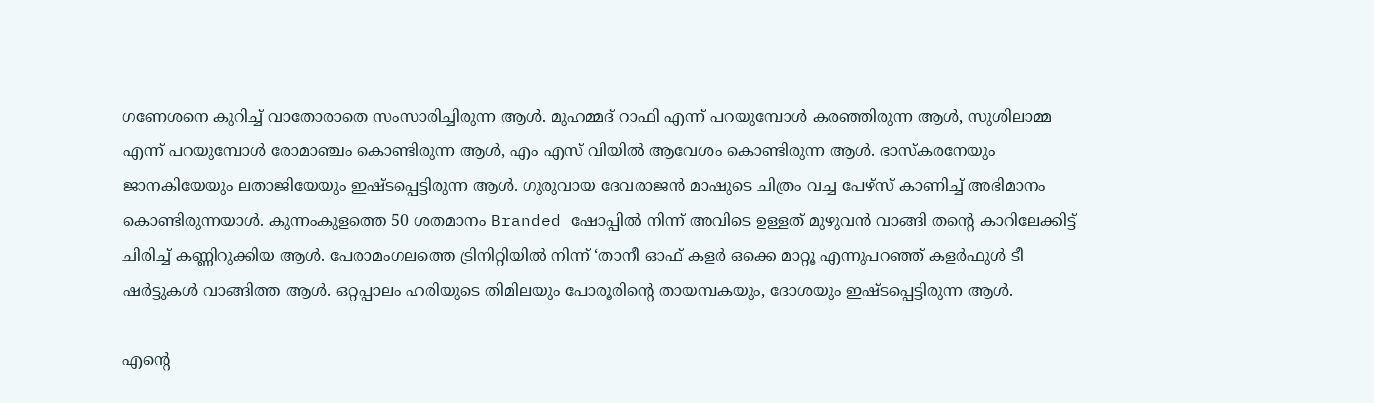ഗണേശനെ കുറിച്ച് വാതോരാതെ സംസാരിച്ചിരുന്ന ആൾ. മുഹമ്മദ് റാഫി എന്ന് പറയുമ്പോൾ കരഞ്ഞിരുന്ന ആൾ, സുശിലാമ്മ എന്ന് പറയുമ്പോൾ രോമാഞ്ചം കൊണ്ടിരുന്ന ആൾ, എം എസ് വിയിൽ ആവേശം കൊണ്ടിരുന്ന ആൾ. ഭാസ്കരനേയും ജാനകിയേയും ലതാജിയേയും ഇഷ്ടപ്പെട്ടിരുന്ന ആൾ. ഗുരുവായ ദേവരാജൻ മാഷുടെ ചിത്രം വച്ച പേഴ്സ് കാണിച്ച് അഭിമാനം കൊണ്ടിരുന്നയാൾ. കുന്നംകുളത്തെ 50 ശതമാനം Branded ഷോപ്പിൽ നിന്ന് അവിടെ ഉള്ളത് മുഴുവൻ വാങ്ങി തൻ്റെ കാറിലേക്കിട്ട് ചിരിച്ച് കണ്ണിറുക്കിയ ആൾ. പേരാമംഗലത്തെ ട്രിനിറ്റിയിൽ നിന്ന് ‘താനീ ഓഫ് കളർ ഒക്കെ മാറ്റൂ എന്നുപറഞ്ഞ് കളർഫുൾ ടീ ഷർട്ടുകൾ വാങ്ങിത്ത ആൾ. ഒറ്റപ്പാലം ഹരിയുടെ തിമിലയും പോരൂരിൻ്റെ തായമ്പകയും, ദോശയും ഇഷ്ടപ്പെട്ടിരുന്ന ആൾ.

എൻ്റെ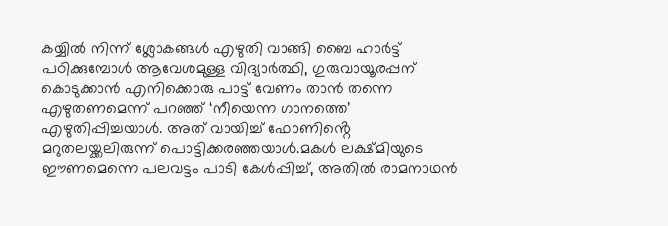കയ്യിൽ നിന്ന് ശ്ലോകങ്ങൾ എഴുതി വാങ്ങി ബൈ ഹാർട്ട് പഠിക്കുമ്പോൾ ആവേശമുള്ള വിദ്യാർത്ഥി, ഗുരുവായൂരപ്പന് കൊടുക്കാൻ എനിക്കൊരു പാട്ട് വേണം താൻ തന്നെ എഴുതണമെന്ന് പറഞ്ഞ് ‘നീയെന്ന ഗാനത്തെ’ എഴുതിപ്പിച്ചയാൾ. അത് വായിച്ച് ഫോണിൻ്റെ മറുതലയ്ക്കലിരുന്ന് പൊട്ടിക്കരഞ്ഞയാൾ.മകൾ ലക്ഷ്മിയുടെ ഈണമെന്നെ പലവട്ടം പാടി കേൾപ്പിച്ച്, അതിൽ രാമനാഥൻ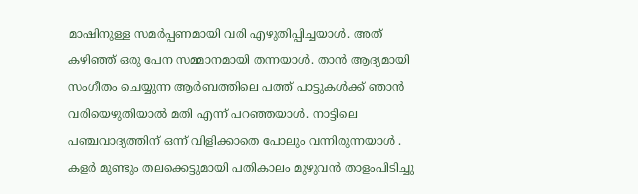മാഷിനുള്ള സമർപ്പണമായി വരി എഴുതിപ്പിച്ചയാൾ. അത് കഴിഞ്ഞ് ഒരു പേന സമ്മാനമായി തന്നയാൾ. താൻ ആദ്യമായി സംഗീതം ചെയ്യുന്ന ആർബത്തിലെ പത്ത് പാട്ടുകൾക്ക് ഞാൻ വരിയെഴുതിയാൽ മതി എന്ന് പറഞ്ഞയാൾ. നാട്ടിലെ പഞ്ചവാദ്യത്തിന് ഒന്ന് വിളിക്കാതെ പോലും വന്നിരുന്നയാൾ . കളർ മുണ്ടും തലക്കെട്ടുമായി പതികാലം മുഴുവൻ താളംപിടിച്ചു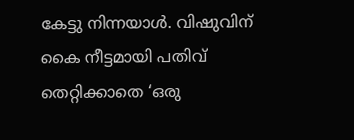കേട്ടു നിന്നയാൾ. വിഷുവിന് കൈ നീട്ടമായി പതിവ് തെറ്റിക്കാതെ ‘ഒരു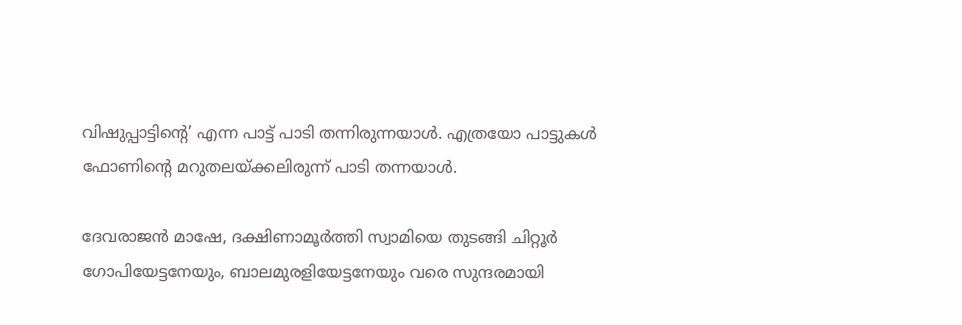വിഷുപ്പാട്ടിൻ്റെ’ എന്ന പാട്ട് പാടി തന്നിരുന്നയാൾ. എത്രയോ പാട്ടുകൾ ഫോണിൻ്റെ മറുതലയ്ക്കലിരുന്ന് പാടി തന്നയാൾ.

ദേവരാജൻ മാഷേ, ദക്ഷിണാമൂർത്തി സ്വാമിയെ തുടങ്ങി ചിറ്റൂർ ഗോപിയേട്ടനേയും, ബാലമുരളിയേട്ടനേയും വരെ സുന്ദരമായി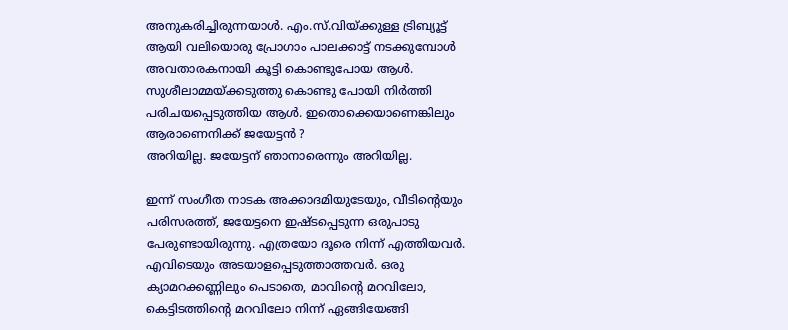അനുകരിച്ചിരുന്നയാൾ. എം.സ്.വിയ്ക്കുള്ള ട്രിബ്യൂട്ട് ആയി വലിയൊരു പ്രോഗാം പാലക്കാട്ട് നടക്കുമ്പോൾ അവതാരകനായി കൂട്ടി കൊണ്ടുപോയ ആൾ. സുശീലാമ്മയ്ക്കടുത്തു കൊണ്ടു പോയി നിർത്തി പരിചയപ്പെടുത്തിയ ആൾ. ഇതൊക്കെയാണെങ്കിലും ആരാണെനിക്ക് ജയേട്ടൻ ?
അറിയില്ല. ജയേട്ടന് ഞാനാരെന്നും അറിയില്ല.

ഇന്ന് സംഗീത നാടക അക്കാദമിയുടേയും, വീടിൻ്റെയും പരിസരത്ത്, ജയേട്ടനെ ഇഷ്ടപ്പെടുന്ന ഒരുപാടു പേരുണ്ടായിരുന്നു. എത്രയോ ദൂരെ നിന്ന് എത്തിയവർ. എവിടെയും അടയാളപ്പെടുത്താത്തവർ. ഒരു ക്യാമറക്കണ്ണിലും പെടാതെ, മാവിൻ്റെ മറവിലോ, കെട്ടിടത്തിൻ്റെ മറവിലോ നിന്ന് ഏങ്ങിയേങ്ങി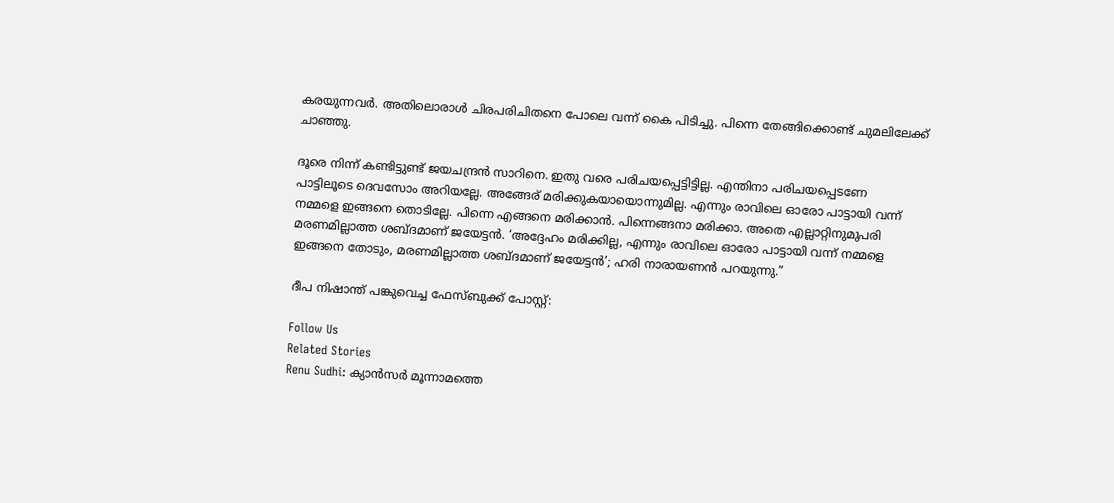കരയുന്നവർ. അതിലൊരാൾ ചിരപരിചിതനെ പോലെ വന്ന് കൈ പിടിച്ചു. പിന്നെ തേങ്ങിക്കൊണ്ട് ചുമലിലേക്ക് ചാഞ്ഞു.

ദൂരെ നിന്ന് കണ്ടിട്ടുണ്ട് ജയചന്ദ്രൻ സാറിനെ. ഇതു വരെ പരിചയപ്പെട്ടിട്ടില്ല. എന്തിനാ പരിചയപ്പെടണേ പാട്ടിലൂടെ ദെവസോം അറിയല്ലേ. അങ്ങേര് മരിക്കുകയായൊന്നുമില്ല. എന്നും രാവിലെ ഓരോ പാട്ടായി വന്ന് നമ്മളെ ഇങ്ങനെ തൊടില്ലേ. പിന്നെ എങ്ങനെ മരിക്കാൻ. പിന്നെങ്ങനാ മരിക്കാ. അതെ എല്ലാറ്റിനുമുപരി മരണമില്ലാത്ത ശബ്ദമാണ് ജയേട്ടൻ. ‘അദ്ദേഹം മരിക്കില്ല, എന്നും രാവിലെ ഓരോ പാട്ടായി വന്ന് നമ്മളെ ഇങ്ങനെ തോടും, മരണമില്ലാത്ത ശബ്ദമാണ് ജയേട്ടൻ’; ഹരി നാരായണൻ പറയുന്നു.”

ദീപ നിഷാന്ത് പങ്കുവെച്ച ഫേസ്ബുക്ക് പോസ്റ്റ്:

Follow Us
Related Stories
Renu Sudhi: ക്യാൻസർ മൂന്നാമത്തെ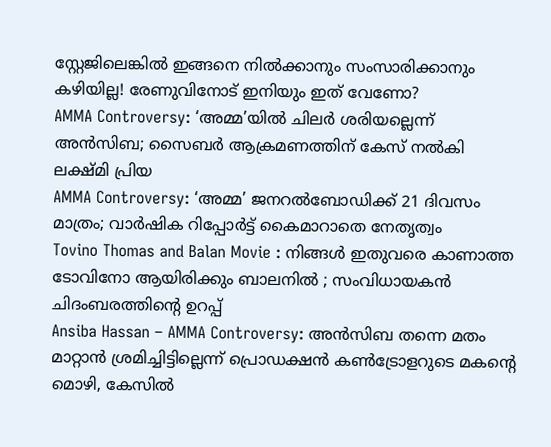സ്റ്റേജിലെങ്കിൽ ഇങ്ങനെ നിൽക്കാനും സംസാരിക്കാനും കഴിയില്ല! രേണുവിനോട്‌ ഇനിയും ഇത് വേണോ?
AMMA Controversy: ‘അമ്മ’യിൽ ചിലർ ശരിയല്ലെന്ന് അൻസിബ; സൈബർ ആക്രമണത്തിന് കേസ് നൽകി ലക്ഷ്മി പ്രിയ
AMMA Controversy: ‘അമ്മ’ ജനറൽബോഡിക്ക് 21 ദിവസം മാത്രം; വാർഷിക റിപ്പോർട്ട് കൈമാറാതെ നേതൃത്വം
Tovino Thomas and Balan Movie : നിങ്ങള്‍ ഇതുവരെ കാണാത്ത ടോവിനോ ആയിരിക്കും ബാലനില്‍ ; സംവിധായകന്‍ ചിദംബരത്തിന്റെ ഉറപ്പ്
Ansiba Hassan – AMMA Controversy: അൻസിബ തന്നെ മതം മാറ്റാൻ ശ്രമിച്ചിട്ടില്ലെന്ന് പ്രൊഡക്ഷൻ കൺട്രോളറുടെ മകൻ്റെ മൊഴി, കേസിൽ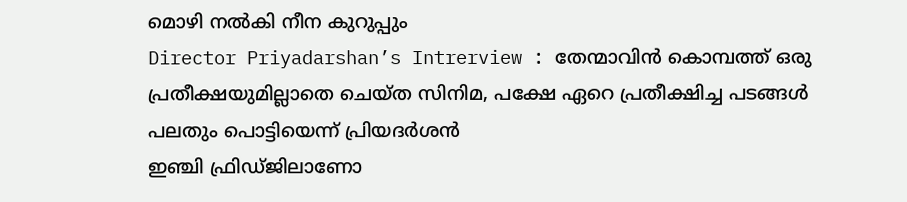മൊഴി നൽകി നീന കുറുപ്പും
Director Priyadarshan’s Intrerview : തേന്മാവിന്‍ കൊമ്പത്ത് ഒരു പ്രതീക്ഷയുമില്ലാതെ ചെയ്ത സിനിമ, പക്ഷേ ഏറെ പ്രതീക്ഷിച്ച പടങ്ങള്‍ പലതും പൊട്ടിയെന്ന് പ്രിയദര്‍ശന്‍
ഇഞ്ചി ഫ്രിഡ്ജിലാണോ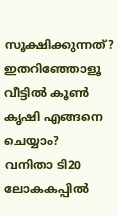സൂക്ഷിക്കുന്നത്? ഇതറിഞ്ഞോളൂ
വീട്ടിൽ കൂൺ കൃഷി എങ്ങനെ ചെയ്യാം?
വനിതാ ടി20 ലോകകപ്പില്‍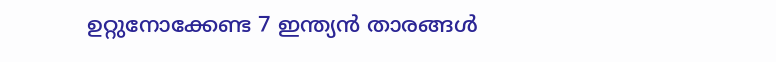ഉറ്റുനോക്കേണ്ട 7 ഇന്ത്യന്‍ താരങ്ങള്‍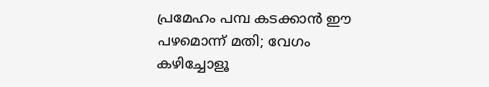പ്രമേഹം പമ്പ കടക്കാന്‍ ഈ പഴമൊന്ന് മതി; വേഗം കഴിച്ചോളൂ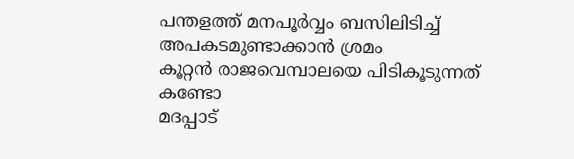പന്തളത്ത് മനപൂർവ്വം ബസിലിടിച്ച് അപകടമുണ്ടാക്കാൻ ശ്രമം
കൂറ്റൻ രാജവെമ്പാലയെ പിടികൂടുന്നത് കണ്ടോ
മദപ്പാട്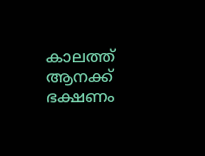കാലത്ത് ആനക്ക് ഭക്ഷണം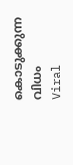കൊടുക്കുന്ന വിധം
Viral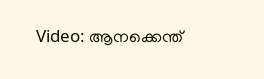Video: ആനക്കെന്ത്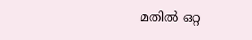മതിൽ ഒറ്റ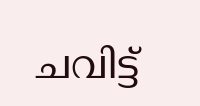ചവിട്ട്